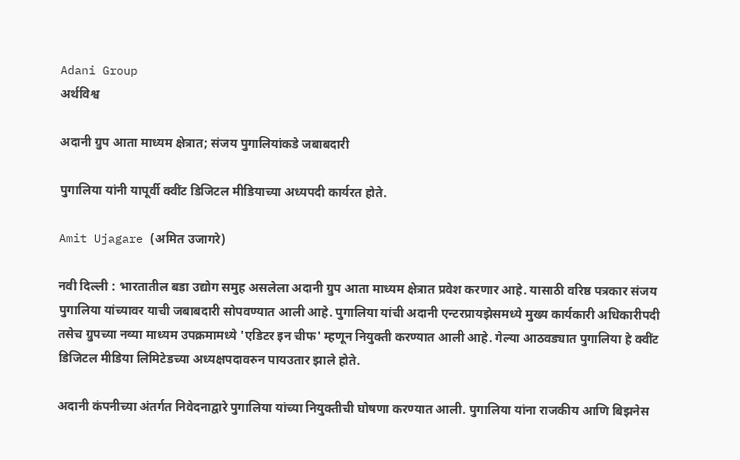Adani Group
अर्थविश्व

अदानी ग्रुप आता माध्यम क्षेत्रात; संजय पुगालियांकडे जबाबदारी

पुगालिया यांनी यापूर्वी क्वींट डिजिटल मीडियाच्या अध्यपदी कार्यरत होते.

Amit Ujagare (अमित उजागरे)

नवी दिल्ली : भारतातील बडा उद्योग समुह असलेला अदानी ग्रुप आता माध्यम क्षेत्रात प्रवेश करणार आहे. यासाठी वरिष्ठ पत्रकार संजय पुगालिया यांच्यावर याची जबाबदारी सोपवण्यात आली आहे. पुगालिया यांची अदानी एन्टरप्रायझेसमध्ये मुख्य कार्यकारी अधिकारीपदी तसेच ग्रुपच्या नव्या माध्यम उपक्रमामध्ये 'एडिटर इन चीफ' म्हणून नियुक्ती करण्यात आली आहे. गेल्या आठवड्यात पुगालिया हे क्वींट डिजिटल मीडिया लिमिटेडच्या अध्यक्षपदावरुन पायउतार झाले होते.

अदानी कंपनीच्या अंतर्गत निवेदनाद्वारे पुगालिया यांच्या नियुक्तीची घोषणा करण्यात आली. पुगालिया यांना राजकीय आणि बिझनेस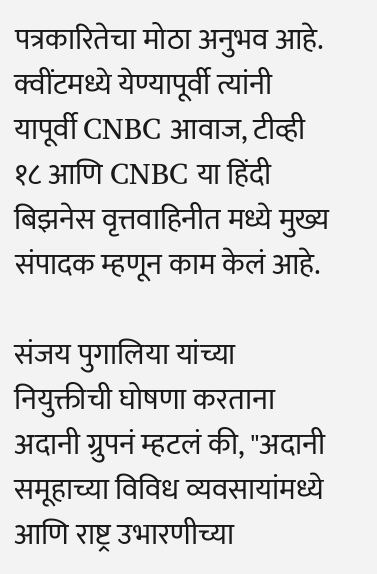पत्रकारितेचा मोठा अनुभव आहे. क्वींटमध्ये येण्यापूर्वी त्यांनी यापूर्वी CNBC आवाज, टीव्ही १८ आणि CNBC या हिंदी बिझनेस वृत्तवाहिनीत मध्ये मुख्य संपादक म्हणून काम केलं आहे.

संजय पुगालिया यांच्या नियुक्तीची घोषणा करताना अदानी ग्रुपनं म्हटलं की, "अदानी समूहाच्या विविध व्यवसायांमध्ये आणि राष्ट्र उभारणीच्या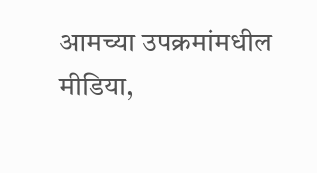आमच्या उपक्रमांमधील मीडिया,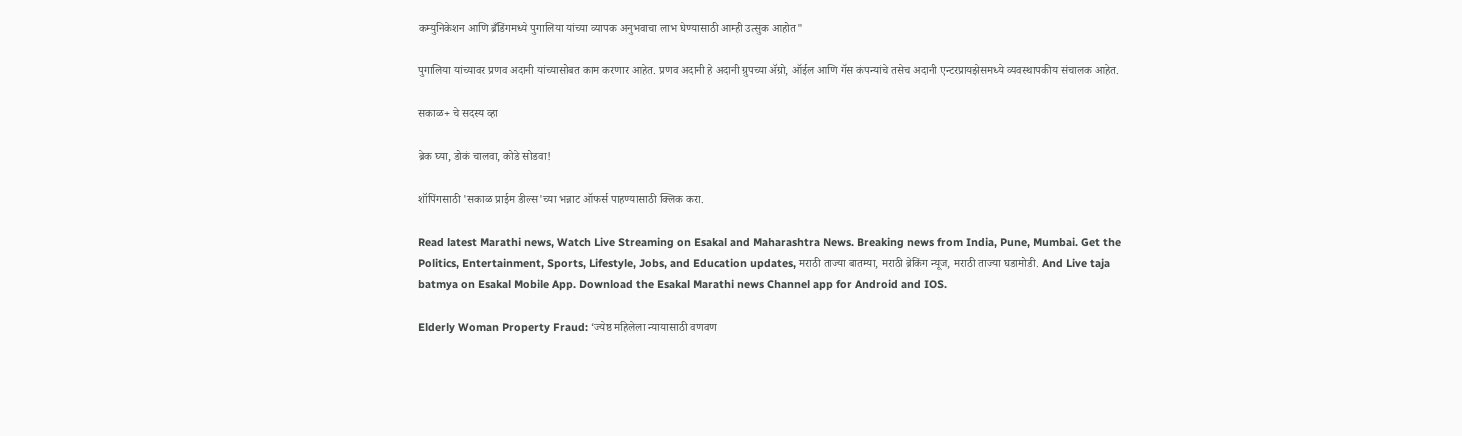कम्युनिकेशन आणि ब्रँडिंगमध्ये पुगालिया यांच्या व्यापक अनुभवाचा लाभ घेण्यासाठी आम्ही उत्सुक आहोत"

पुगालिया यांच्यावर प्रणव अदानी यांच्यासोबत काम करणार आहेत. प्रणव अदानी हे अदानी ग्रुपच्या ॲग्रो, ऑईल आणि गॅस कंपन्यांचे तसेच अदानी एन्टरप्रायझेसमध्ये व्यवस्थापकीय संचालक आहेत.

सकाळ+ चे सदस्य व्हा

ब्रेक घ्या, डोकं चालवा, कोडे सोडवा!

शॉपिंगसाठी 'सकाळ प्राईम डील्स'च्या भन्नाट ऑफर्स पाहण्यासाठी क्लिक करा.

Read latest Marathi news, Watch Live Streaming on Esakal and Maharashtra News. Breaking news from India, Pune, Mumbai. Get the Politics, Entertainment, Sports, Lifestyle, Jobs, and Education updates, मराठी ताज्या बातम्या, मराठी ब्रेकिंग न्यूज, मराठी ताज्या घडामोडी. And Live taja batmya on Esakal Mobile App. Download the Esakal Marathi news Channel app for Android and IOS.

Elderly Woman Property Fraud: ‘ज्येष्ठ महिलेला न्यायासाठी वणवण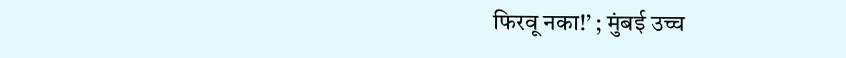फिरवू नका!’ ; मुंबई उच्च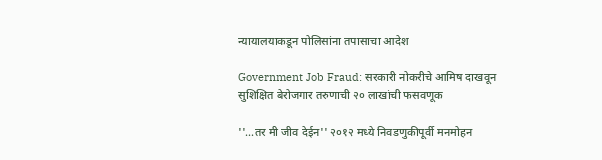न्यायालयाकडून पोलिसांना तपासाचा आदेश

Government Job Fraud: सरकारी नोकरीचे आमिष दाखवून सुशिक्षित बेरोजगार तरुणाची २० लाखांची फसवणूक

''...तर मी जीव देईन'' २०१२ मध्ये निवडणुकीपूर्वी मनमोहन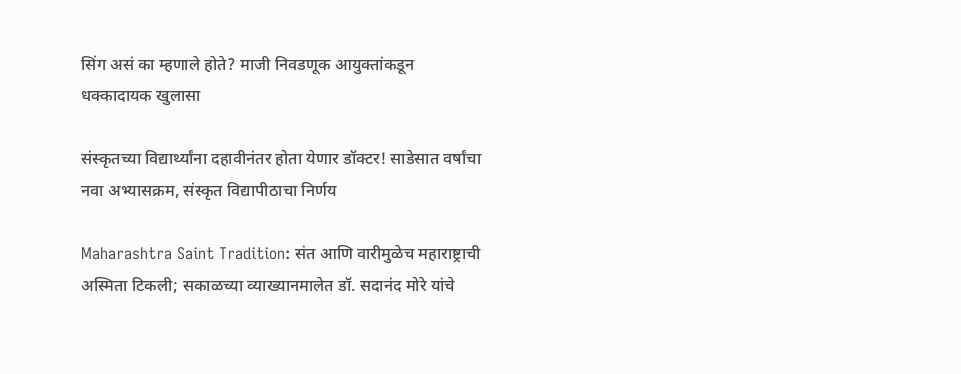सिंग असं का म्हणाले होते? माजी निवडणूक आयुक्तांकडून धक्कादायक खुलासा

संस्कृतच्या विद्यार्थ्यांना दहावीनंतर होता येणार डॉक्टर! साडेसात वर्षांचा नवा अभ्यासक्रम, संस्कृत विद्यापीठाचा निर्णय

Maharashtra Saint Tradition: संत आणि वारीमुळेच महाराष्ट्राची अस्मिता टिकली; सकाळच्या व्याख्यानमालेत डॉ. सदानंद मोरे यांचे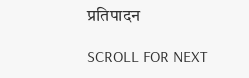प्रतिपादन

SCROLL FOR NEXT